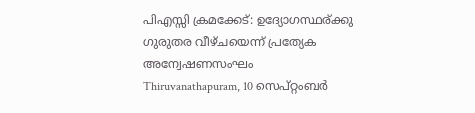പിഎസ്സി ക്രമക്കേട്: ഉദ്യോഗസ്ഥര്ക്കു ഗുരുതര വീഴ്ചയെന്ന് പ്രത്യേക അന്വേഷണസംഘം
Thiruvanathapuram, 10 സെപ്റ്റംബര്‍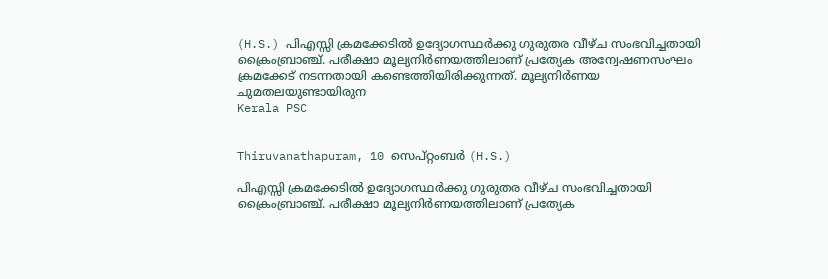(H.S.) പിഎസ്സി ക്രമക്കേടില്‍ ഉദ്യോഗസ്ഥര്‍ക്കു ഗുരുതര വീഴ്ച സംഭവിച്ചതായി ക്രൈംബ്രാഞ്ച്. പരീക്ഷാ മൂല്യനിര്‍ണയത്തിലാണ് പ്രത്യേക അന്വേഷണസംഘം ക്രമക്കേട് നടന്നതായി കണ്ടെത്തിയിരിക്കുന്നത്. മൂല്യനിര്‍ണയ ചുമതലയുണ്ടായിരുന
Kerala PSC


Thiruvanathapuram, 10 സെപ്റ്റംബര്‍ (H.S.)

പിഎസ്സി ക്രമക്കേടില്‍ ഉദ്യോഗസ്ഥര്‍ക്കു ഗുരുതര വീഴ്ച സംഭവിച്ചതായി ക്രൈംബ്രാഞ്ച്. പരീക്ഷാ മൂല്യനിര്‍ണയത്തിലാണ് പ്രത്യേക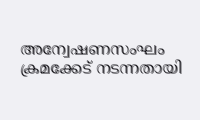അന്വേഷണസംഘം ക്രമക്കേട് നടന്നതായി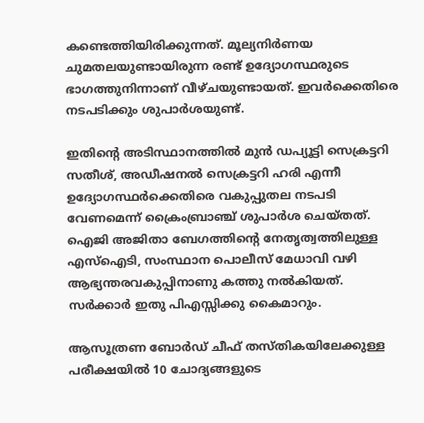കണ്ടെത്തിയിരിക്കുന്നത്. മൂല്യനിര്‍ണയ ചുമതലയുണ്ടായിരുന്ന രണ്ട് ഉദ്യോഗസ്ഥരുടെ ഭാഗത്തുനിന്നാണ് വീഴ്ചയുണ്ടായത്. ഇവര്‍ക്കെതിരെ നടപടിക്കും ശുപാര്‍ശയുണ്ട്.

ഇതിന്റെ അടിസ്ഥാനത്തില്‍ മുന്‍ ഡപ്യൂട്ടി സെക്രട്ടറി സതീശ്, അഡീഷനല്‍ സെക്രട്ടറി ഹരി എന്നീ ഉദ്യോഗസ്ഥര്‍ക്കെതിരെ വകുപ്പുതല നടപടി വേണമെന്ന് ക്രൈംബ്രാഞ്ച് ശുപാര്‍ശ ചെയ്തത്. ഐജി അജിതാ ബേഗത്തിന്റെ നേതൃത്വത്തിലുള്ള എസ്ഐടി, സംസ്ഥാന പൊലീസ് മേധാവി വഴി ആഭ്യന്തരവകുപ്പിനാണു കത്തു നല്‍കിയത്. സര്‍ക്കാര്‍ ഇതു പിഎസ്സിക്കു കൈമാറും.

ആസൂത്രണ ബോര്‍ഡ് ചീഫ് തസ്തികയിലേക്കുള്ള പരീക്ഷയില്‍ 10 ചോദ്യങ്ങളുടെ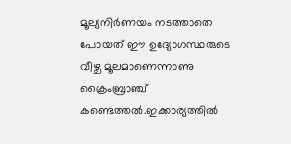മൂല്യനിര്‍ണയം നടത്താതെ പോയത് ഈ ഉദ്യോഗസ്ഥരുടെ വീഴ്ച മൂലമാണെന്നാണു ക്രൈംബ്രാഞ്ച് കണ്ടെത്തല്‍.ഇക്കാര്യത്തില്‍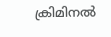ക്രിമിനല്‍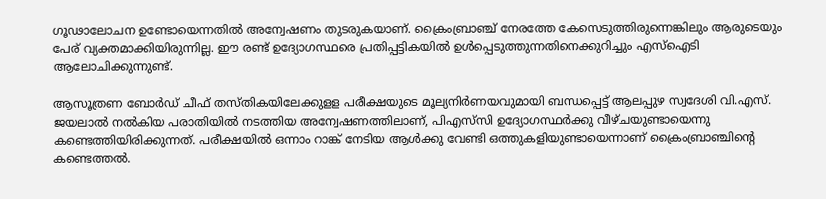ഗൂഢാലോചന ഉണ്ടോയെന്നതില്‍ അന്വേഷണം തുടരുകയാണ്. ക്രൈംബ്രാഞ്ച് നേരത്തേ കേസെടുത്തിരുന്നെങ്കിലും ആരുടെയും പേര് വ്യക്തമാക്കിയിരുന്നില്ല. ഈ രണ്ട് ഉദ്യോഗസ്ഥരെ പ്രതിപ്പട്ടികയില്‍ ഉള്‍പ്പെടുത്തുന്നതിനെക്കുറിച്ചും എസ്ഐടി ആലോചിക്കുന്നുണ്ട്.

ആസൂത്രണ ബോര്‍ഡ് ചീഫ് തസ്തികയിലേക്കുളള പരീക്ഷയുടെ മൂല്യനിര്‍ണയവുമായി ബന്ധപ്പെട്ട് ആലപ്പുഴ സ്വദേശി വി.എസ്. ജയലാല്‍ നല്‍കിയ പരാതിയില്‍ നടത്തിയ അന്വേഷണത്തിലാണ്, പിഎസ്‌സി ഉദ്യോഗസ്ഥര്‍ക്കു വീഴ്ചയുണ്ടായെന്നു കണ്ടെത്തിയിരിക്കുന്നത്. പരീക്ഷയില്‍ ഒന്നാം റാങ്ക് നേടിയ ആള്‍ക്കു വേണ്ടി ഒത്തുകളിയുണ്ടായെന്നാണ് ക്രൈംബ്രാഞ്ചിന്റെ കണ്ടെത്തല്‍.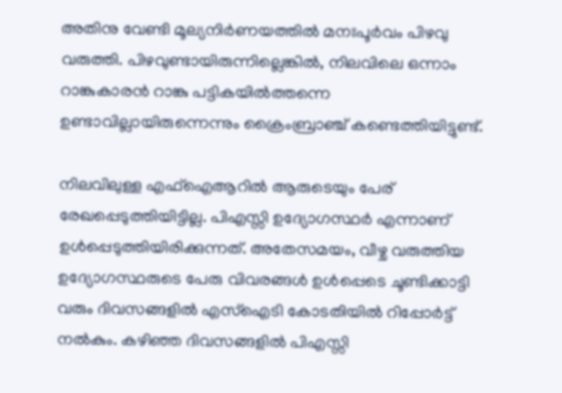അതിനു വേണ്ടി മൂല്യനിര്‍ണയത്തില്‍ മനഃപൂര്‍വം പിഴവു വരുത്തി. പിഴവുണ്ടായിരുന്നില്ലെങ്കില്‍, നിലവിലെ ഒന്നാം റാങ്കുകാരന്‍ റാങ്കു പട്ടികയില്‍ത്തന്നെ ഉണ്ടാവില്ലായിരുന്നെന്നും ക്രൈംബ്രാഞ്ച് കണ്ടെത്തിയിട്ടുണ്ട്.

നിലവിലുള്ള എഫ്ഐആറില്‍ ആരുടെയും പേര് രേഖപ്പെടുത്തിയിട്ടില്ല. പിഎസ്സി ഉദ്യോഗസ്ഥര്‍ എന്നാണ് ഉള്‍പ്പെടുത്തിയിരിക്കുന്നത്. അതേസമയം, വീഴ്ച വരുത്തിയ ഉദ്യോഗസ്ഥരുടെ പേരു വിവരങ്ങള്‍ ഉള്‍പ്പെടെ ചൂണ്ടിക്കാട്ടി വരും ദിവസങ്ങളില്‍ എസ്ഐടി കോടതിയില്‍ റിപ്പോര്‍ട്ട് നല്‍കും. കഴിഞ്ഞ ദിവസങ്ങളില്‍ പിഎസ്സി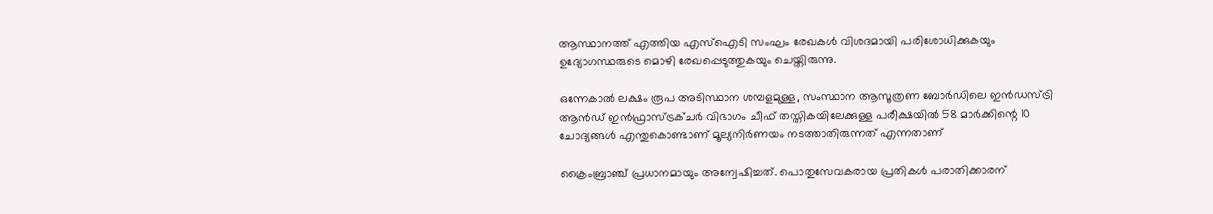ആസ്ഥാനത്ത് എത്തിയ എസ്ഐടി സംഘം രേഖകള്‍ വിശദമായി പരിശോധിക്കുകയും ഉദ്യോഗസ്ഥരുടെ മൊഴി രേഖപ്പെടുത്തുകയും ചെയ്തിരുന്നു.

ഒന്നേകാല്‍ ലക്ഷം രൂപ അടിസ്ഥാന ശമ്പളമുള്ള, സംസ്ഥാന ആസൂത്രണ ബോര്‍ഡിലെ ഇന്‍ഡസ്ട്രി ആന്‍ഡ് ഇന്‍ഫ്രാസ്ട്രക്ചര്‍ വിഭാഗം ചീഫ് തസ്തികയിലേക്കുള്ള പരീക്ഷയില്‍ 58 മാര്‍ക്കിന്റെ 10 ചോദ്യങ്ങള്‍ എന്തുകൊണ്ടാണ് മൂല്യനിര്‍ണയം നടത്താതിരുന്നത് എന്നതാണ്

ക്രൈംബ്രാഞ്ച് പ്രധാനമായും അന്വേഷിച്ചത്. പൊതുസേവകരായ പ്രതികള്‍ പരാതിക്കാരന്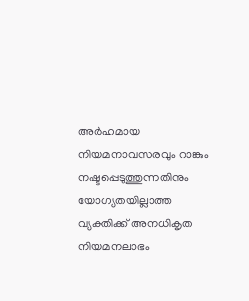അര്‍ഹമായ നിയമനാവസരവും റാങ്കും നഷ്ടപ്പെടുത്തുന്നതിനും യോഗ്യതയില്ലാത്ത വ്യക്തിക്ക് അനധികൃത നിയമനലാഭം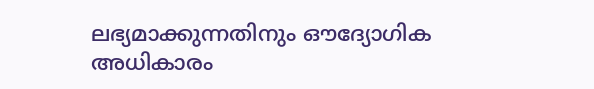ലഭ്യമാക്കുന്നതിനും ഔദ്യോഗിക അധികാരം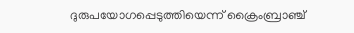ദുരുപയോഗപ്പെടുത്തിയെന്ന് ക്രൈംബ്രാഞ്ച്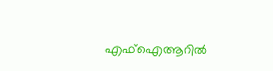എഫ്ഐആറില്‍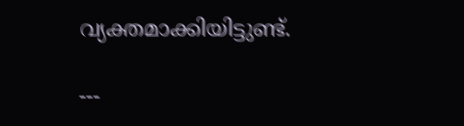വ്യക്തമാക്കിയിട്ടുണ്ട്.

---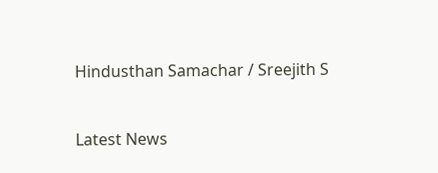Hindusthan Samachar / Sreejith S


Latest News